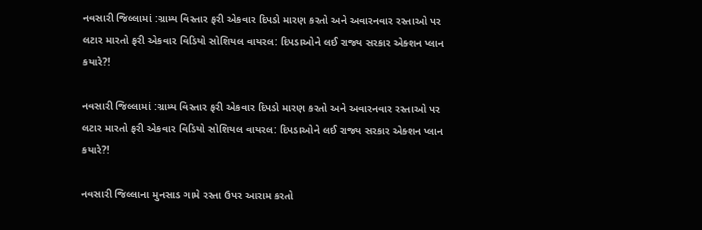નવસારી જિલ્લામાં :ગ્રામ્ય વિસ્તાર ફરી એકવાર દિપડો મારણ કરતો અને અવારનવાર રસ્તાઓ પર લટાર મારતો ફરી એકવાર વિડિયો સોશિયલ વાયરલ: દિપડાઓને લઈ રાજ્ય સરકાર એક્શન પ્લાન કયારે?!

નવસારી જિલ્લામાં :ગ્રામ્ય વિસ્તાર ફરી એકવાર દિપડો મારણ કરતો અને અવારનવાર રસ્તાઓ પર લટાર મારતો ફરી એકવાર વિડિયો સોશિયલ વાયરલ: દિપડાઓને લઈ રાજ્ય સરકાર એક્શન પ્લાન કયારે?!

નવસારી જિલ્લાના મુનસાડ ગામે રસ્તા ઉપર આરામ કરતો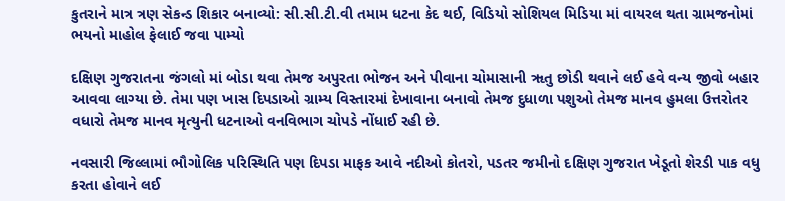કુતરાને માત્ર ત્રણ સેકન્ડ શિકાર બનાવ્યો: સી.સી.ટી.વી તમામ ધટના કેદ થઈ, વિડિયો સોશિયલ મિડિયા માં વાયરલ થતા ગ્રામજનોમાં ભયનો માહોલ ફેલાઈ જવા પામ્યો

દક્ષિણ ગુજરાતના જંગલો માં બોડા થવા તેમજ અપુરતા ભોજન અને પીવાના ચોમાસાની ૠતુ છોડી થવાને લઈ હવે વન્ય જીવો બહાર આવવા લાગ્યા છે. તેમા પણ ખાસ દિપડાઓ ગ્રામ્ય વિસ્તારમાં દેખાવાના બનાવો તેમજ દુધાળા પશુઓ તેમજ માનવ હુમલા ઉત્તરોતર વધારો તેમજ માનવ મૃત્યુની ધટનાઓ વનવિભાગ ચોપડે નોંધાઈ રહી છે.

નવસારી જિલ્લામાં ભૌગોલિક પરિસ્થિતિ પણ દિપડા માફક આવે નદીઓ કોતરો, પડતર જમીનો દક્ષિણ ગુજરાત ખેડૂતો શેરડી પાક વધુ કરતા હોવાને લઈ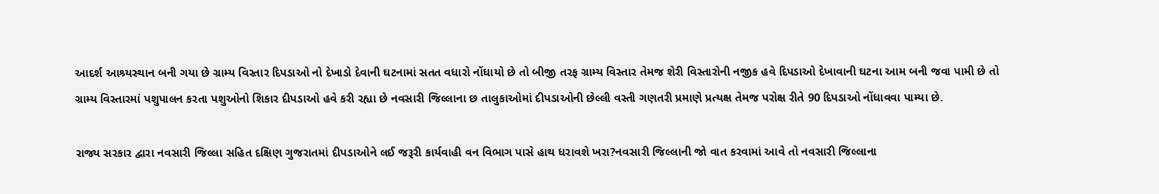આદર્શ આશ્ર્યસ્થાન બની ગયા છે ગ્રામ્ય વિસ્તાર દિપડાઓ નો દેખાડો દેવાની ઘટનામાં સતત વધારો નોંધાયો છે તો બીજી તરફ ગ્રામ્ય વિસ્તાર તેમજ શેરી વિસ્તારોની નજીક હવે દિપડાઓ દેખાવાની ઘટના આમ બની જવા પામી છે તો ગ્રામ્ય વિસ્તારમાં પશુપાલન કરતા પશુઓનો શિકાર દીપડાઓ હવે કરી રહ્યા છે નવસારી જિલ્લાના છ તાલુકાઓમાં દીપડાઓની છેલ્લી વસ્તી ગણતરી પ્રમાણે પ્રત્યક્ષ તેમજ પરોક્ષ રીતે 90 દિપડાઓ નોંધાવવા પામ્યા છે.

રાજ્ય સરકાર દ્વારા નવસારી જિલ્લા સહિત દક્ષિણ ગુજરાતમાં દીપડાઓને લઈ જરૂરી કાર્યવાહી વન વિભાગ પાસે હાથ ધરાવશે ખરા?નવસારી જિલ્લાની જો વાત કરવામાં આવે તો નવસારી જિલ્લાના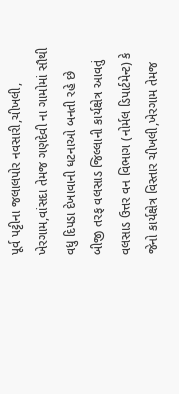પૂર્વ પટ્ટીના જલાલપોર નવસારી,ચીખલી, ખેરગામ,વાંસદા તેમજ ગણદેવી ના ગામોમાં સૌથી વધુ દિપડા દેખાવાની ધટનાઓ બનતી રહે છે બીજી તરફ વલસાડ જિલ્લાની કાર્યક્ષેત્ર આવતું વલસાડ ઉત્તર વન વિભાગ (નોર્મલ ડિપાર્ટમેન્ટ) કે જેનો કાર્યક્ષેત્ર વિસ્તાર ચીખલી,ખેરગામ તેમજ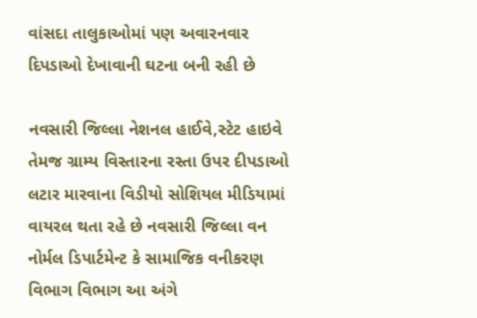વાંસદા તાલુકાઓમાં પણ અવારનવાર દિપડાઓ દેખાવાની ઘટના બની રહી છે

નવસારી જિલ્લા નેશનલ હાઈવે,સ્ટેટ હાઇવે તેમજ ગ્રામ્ય વિસ્તારના રસ્તા ઉપર દીપડાઓ લટાર મારવાના વિડીયો સોશિયલ મીડિયામાં વાયરલ થતા રહે છે નવસારી જિલ્લા વન નોર્મલ ડિપાર્ટમેન્ટ કે સામાજિક વનીકરણ વિભાગ વિભાગ આ અંગે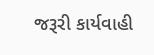જરૂરી કાર્યવાહી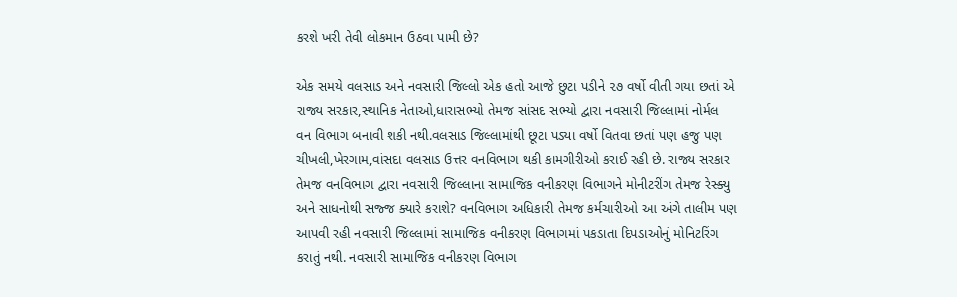કરશે ખરી તેવી લોકમાન ઉઠવા પામી છે?

એક સમયે વલસાડ અને નવસારી જિલ્લો એક હતો આજે છુટા પડીને ૨૭ વર્ષો વીતી ગયા છતાં એ રાજ્ય સરકાર,સ્થાનિક નેતાઓ,ધારાસભ્યો તેમજ સાંસદ સભ્યો દ્વારા નવસારી જિલ્લામાં નોર્મલ વન વિભાગ બનાવી શકી નથી.વલસાડ જિલ્લામાંથી છૂટા પડ્યા વર્ષો વિતવા છતાં પણ હજુ પણ ચીખલી,ખેરગામ,વાંસદા વલસાડ ઉત્તર વનવિભાગ થકી કામગીરીઓ કરાઈ રહી છે. રાજ્ય સરકાર તેમજ વનવિભાગ દ્વારા નવસારી જિલ્લાના સામાજિક વનીકરણ વિભાગને મોનીટરીંગ તેમજ રેસ્ક્યુ અને સાધનોથી સજ્જ ક્યારે કરાશે? વનવિભાગ અધિકારી તેમજ કર્મચારીઓ આ અંગે તાલીમ પણ આપવી રહી નવસારી જિલ્લામાં સામાજિક વનીકરણ વિભાગમાં પકડાતા દિપડાઓનું મોનિટરિંગ કરાતું નથી. નવસારી સામાજિક વનીકરણ વિભાગ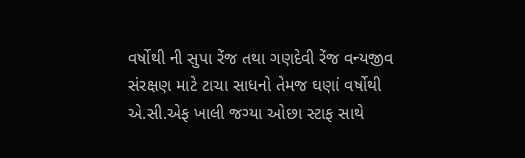વર્ષોથી ની સુપા રેંજ તથા ગણદેવી રેંજ વન્યજીવ સંરક્ષણ માટે ટાચા સાધનો તેમજ ઘણાં વર્ષોથી એ.સી.એફ ખાલી જગ્યા ઓછા સ્ટાફ સાથે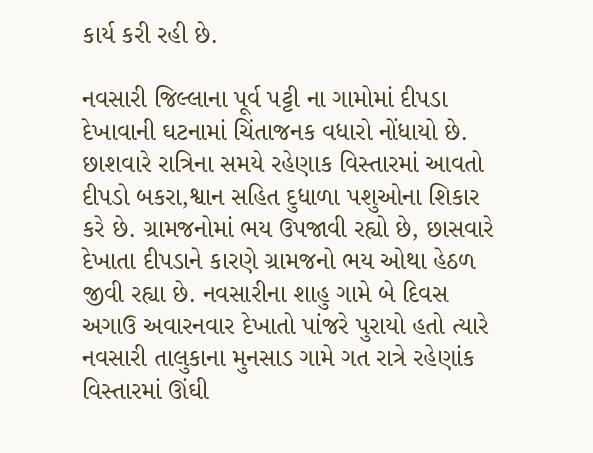કાર્ય કરી રહી છે.

નવસારી જિલ્લાના પૂર્વ પટ્ટી ના ગામોમાં દીપડા દેખાવાની ઘટનામાં ચિંતાજનક વધારો નોંધાયો છે. છાશવારે રાત્રિના સમયે રહેણાક વિસ્તારમાં આવતો દીપડો બકરા,શ્વાન સહિત દુધાળા પશુઓના શિકાર કરે છે. ગ્રામજનોમાં ભય ઉપજાવી રહ્યો છે, છાસવારે દેખાતા દીપડાને કારણે ગ્રામજનો ભય ઓથા હેઠળ જીવી રહ્યા છે. નવસારીના શાહુ ગામે બે દિવસ અગાઉ અવારનવાર દેખાતો પાંજરે પુરાયો હતો ત્યારે નવસારી તાલુકાના મુનસાડ ગામે ગત રાત્રે રહેણાંક વિસ્તારમાં ઊંઘી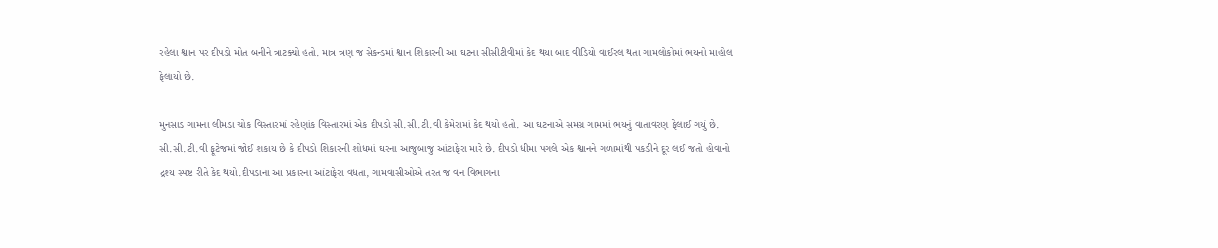રહેલા શ્વાન પર દીપડો મોત બનીને ત્રાટક્યો હતો. માત્ર ત્રણ જ સેકન્ડમાં શ્વાન શિકારની આ ઘટના સીસીટીવીમાં કેદ થયા બાદ વીડિયો વાઈરલ થતા ગામલોકોમાં ભયનો માહોલ ફેલાયો છે.

મુનસાડ ગામના લીમડા ચોક વિસ્તારમાં રહેણાંક વિસ્તારમાં એક દીપડો સી.સી.ટી.વી કેમેરામાં કેદ થયો હતો. આ ઘટનાએ સમગ્ર ગામમાં ભયનું વાતાવરણ ફેલાઈ ગયું છે. સી.સી.ટી.વી ફૂટેજમાં જોઈ શકાય છે કે દીપડો શિકારની શોધમાં ઘરના આજુબાજુ આંટાફેરા મારે છે. દીપડો ધીમા પગલે એક શ્વાનને ગળામાંથી પકડીને દૂર લઈ જતો હોવાનો દ્રશ્ય સ્પષ્ટ રીતે કેદ થયો.દીપડાના આ પ્રકારના આંટાફેરા વધતા, ગામવાસીઓએ તરત જ વન વિભાગના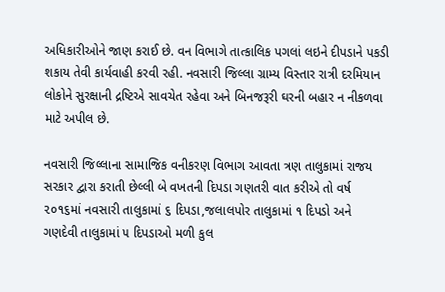અધિકારીઓને જાણ કરાઈ છે. વન વિભાગે તાત્કાલિક પગલાં લઇને દીપડાને પકડી શકાય તેવી કાર્યવાહી કરવી રહી. નવસારી જિલ્લા ગ્રામ્ય વિસ્તાર રાત્રી દરમિયાન લોકોને સુરક્ષાની દ્રષ્ટિએ સાવચેત રહેવા અને બિનજરૂરી ઘરની બહાર ન નીકળવા માટે અપીલ છે.

નવસારી જિલ્લાના સામાજિક વનીકરણ વિભાગ આવતા ત્રણ તાલુકામાં રાજય સરકાર દ્વારા કરાતી છેલ્લી બે વખતની દિપડા ગણતરી વાત કરીએ તો વર્ષ ૨૦૧૬માં નવસારી તાલુકામાં ૬ દિપડા,જલાલપોર તાલુકામાં ૧ દિપડો અને ગણદેવી તાલુકામાં ૫ દિપડાઓ મળી કુલ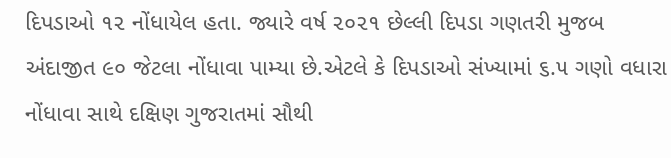દિપડાઓ ૧૨ નોંધાયેલ હતા. જ્યારે વર્ષ ૨૦૨૧ છેલ્લી દિપડા ગણતરી મુજબ અંદાજીત ૯૦ જેટલા નોંધાવા પામ્યા છે.એટલે કે દિપડાઓ સંખ્યામાં ૬.૫ ગણો વધારા નોંધાવા સાથે દક્ષિણ ગુજરાતમાં સૌથી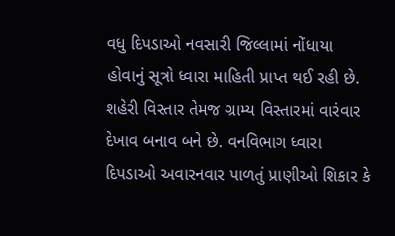વધુ દિપડાઓ નવસારી જિલ્લામાં નોંધાયા હોવાનું સૂત્રો ધ્વારા માહિતી પ્રાપ્ત થઈ રહી છે. શહેરી વિસ્તાર તેમજ ગ્રામ્ય વિસ્તારમાં વારંવાર દેખાવ બનાવ બને છે. વનવિભાગ ધ્વારા દિપડાઓ અવારનવાર પાળતું પ્રાણીઓ શિકાર કે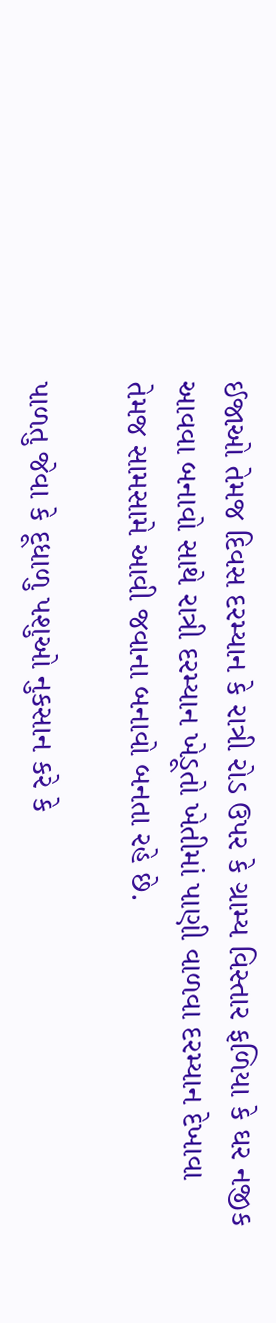ઈજાઓ તેમજ દિવસ દરમ્યાન કે રાત્રી રોડ ઉપર કે ગ્રામ્ય વિસ્તાર ફળિયા કે ઘર નજીક આવવા બનાવો સાથે રાત્રી દરમ્યાન ખેડૂતો ખેતીમાં પાણી વાળવા દરમ્યાન દેખાવા તેમજ સામસામે આવી જવાના બનાવો બનતા રહે છે.

પાળતુ જેવા કે દૂધાળુ પશુઓ નુકસાન કરે કે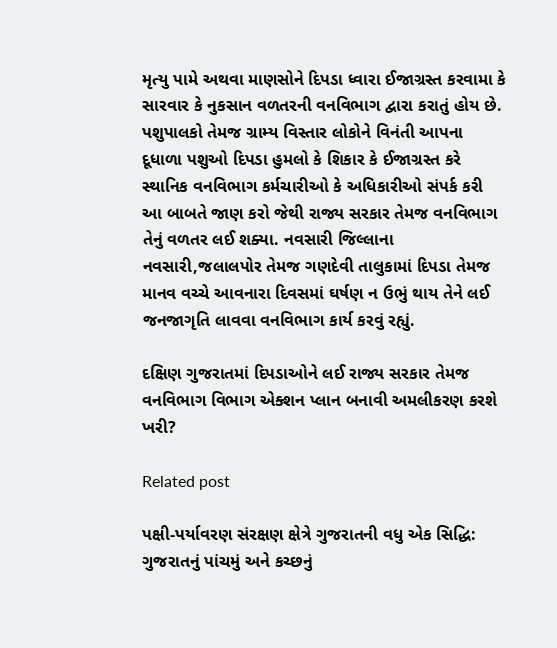મૃત્યુ પામે અથવા માણસોને દિપડા ધ્વારા ઈજાગ્રસ્ત કરવામા કે સારવાર કે નુકસાન વળતરની વનવિભાગ દ્વારા કરાતું હોય છે. પશુપાલકો તેમજ ગ્રામ્ય વિસ્તાર લોકોને વિનંતી આપના દૂધાળા પશુઓ દિપડા હુમલો કે શિકાર કે ઈજાગ્રસ્ત કરે સ્થાનિક વનવિભાગ કર્મચારીઓ કે અધિકારીઓ સંપર્ક કરી આ બાબતે જાણ કરો જેથી રાજ્ય સરકાર તેમજ વનવિભાગ તેનું વળતર લઈ શક્યા. નવસારી જિલ્લાના નવસારી,જલાલપોર તેમજ ગણદેવી તાલુકામાં દિપડા તેમજ માનવ વચ્ચે આવનારા દિવસમાં ઘર્ષણ ન ઉભું થાય તેને લઈ જનજાગૃતિ લાવવા વનવિભાગ કાર્ય કરવું રહ્યું.

દક્ષિણ ગુજરાતમાં દિપડાઓને લઈ રાજ્ય સરકાર તેમજ વનવિભાગ વિભાગ એક્શન પ્લાન બનાવી અમલીકરણ કરશે ખરી?

Related post

પક્ષી-પર્યાવરણ સંરક્ષણ ક્ષેત્રે ગુજરાતની વધુ એક સિદ્ધિ: ગુજરાતનું પાંચમું અને કચ્છનું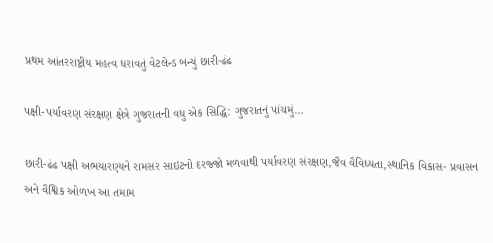પ્રથમ આંતરરાષ્ટ્રીય મહત્વ ધરાવતું વેટલેન્ડ બન્યું છારી-ઢંઢ

પક્ષી-પર્યાવરણ સંરક્ષણ ક્ષેત્રે ગુજરાતની વધુ એક સિદ્ધિ: ગુજરાતનું પાંચમું…

છારી-ઢંઢ પક્ષી અભયારણ્યને રામસર સાઇટનો દરજ્જો મળવાથી પર્યાવરણ સંરક્ષણ,જૈવ વૈવિધ્યતા,સ્થાનિક વિકાસ- પ્રવાસન અને વૈશ્વિક ઓળખ આ તમામ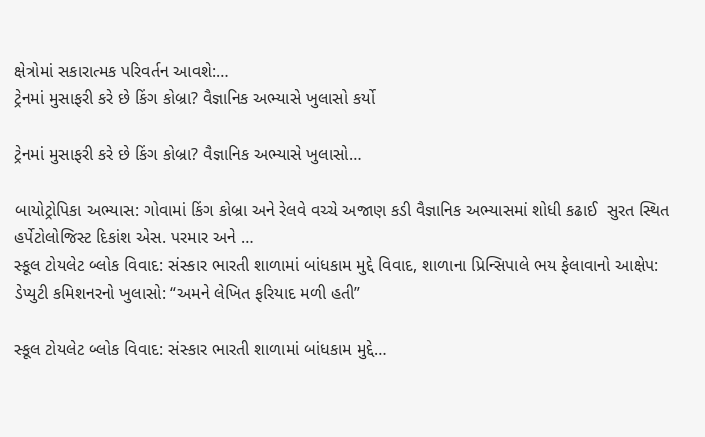ક્ષેત્રોમાં સકારાત્મક પરિવર્તન આવશે:…
ટ્રેનમાં મુસાફરી કરે છે કિંગ કોબ્રા? વૈજ્ઞાનિક અભ્યાસે ખુલાસો કર્યો

ટ્રેનમાં મુસાફરી કરે છે કિંગ કોબ્રા? વૈજ્ઞાનિક અભ્યાસે ખુલાસો…

બાયોટ્રોપિકા અભ્યાસ: ગોવામાં કિંગ કોબ્રા અને રેલવે વચ્ચે અજાણ કડી વૈજ્ઞાનિક અભ્યાસમાં શોધી કઢાઈ  સુરત સ્થિત હર્પેટોલોજિસ્ટ દિકાંશ એસ. પરમાર અને …
સ્કૂલ ટોયલેટ બ્લોક વિવાદ: સંસ્કાર ભારતી શાળામાં બાંધકામ મુદ્દે વિવાદ, શાળાના પ્રિન્સિપાલે ભય ફેલાવાનો આક્ષેપ: ડેપ્યુટી કમિશનરનો ખુલાસો: “અમને લેખિત ફરિયાદ મળી હતી”

સ્કૂલ ટોયલેટ બ્લોક વિવાદ: સંસ્કાર ભારતી શાળામાં બાંધકામ મુદ્દે…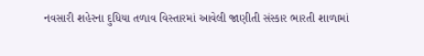નવસારી શહેરના દુધિયા તળાવ વિસ્તારમાં આવેલી જાણીતી સંસ્કાર ભારતી શાળામાં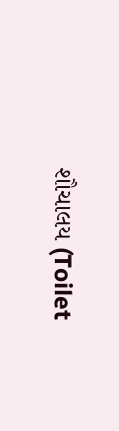શૌચાલય (Toilet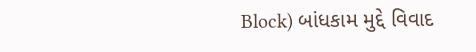Block) બાંધકામ મુદ્દે વિવાદ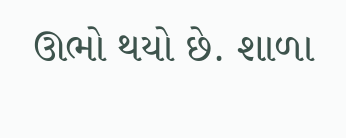ઊભો થયો છે. શાળા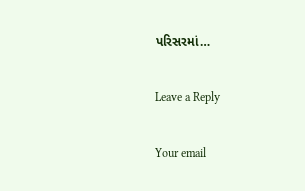પરિસરમાં…

Leave a Reply

Your email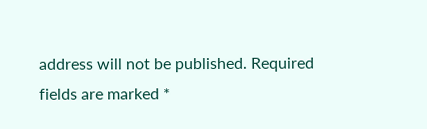address will not be published. Required fields are marked *